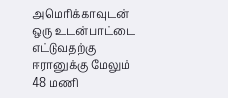அமெரிக்காவுடன் ஒரு உடன்பாட்டை எட்டுவதற்கு ஈரானுக்கு மேலும் 48 மணி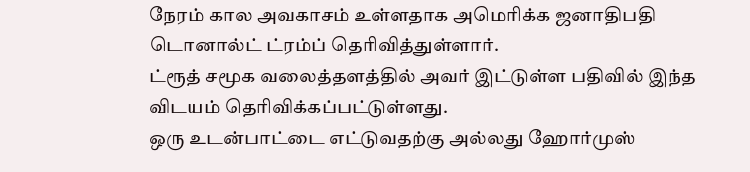நேரம் கால அவகாசம் உள்ளதாக அமெரிக்க ஜனாதிபதி டொனால்ட் ட்ரம்ப் தெரிவித்துள்ளார்.
ட்ரூத் சமூக வலைத்தளத்தில் அவர் இட்டுள்ள பதிவில் இந்த விடயம் தெரிவிக்கப்பட்டுள்ளது.
ஒரு உடன்பாட்டை எட்டுவதற்கு அல்லது ஹோர்முஸ்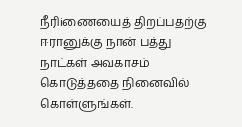நீரிiணையைத் திறப்பதற்கு ஈரானுக்கு நான் பத்து நாட்கள் அவகாசம் கொடுத்ததை நினைவில் கொள்ளுங்கள்.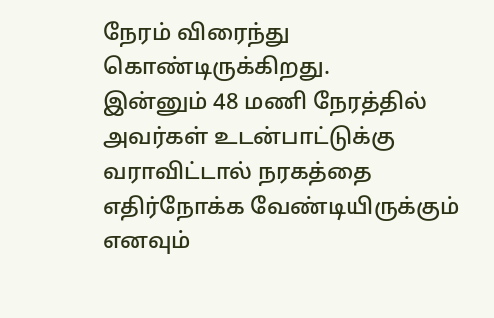நேரம் விரைந்து கொண்டிருக்கிறது.
இன்னும் 48 மணி நேரத்தில் அவர்கள் உடன்பாட்டுக்கு வராவிட்டால் நரகத்தை எதிர்நோக்க வேண்டியிருக்கும் எனவும்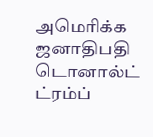அமெரிக்க ஜனாதிபதி டொனால்ட் ட்ரம்ப்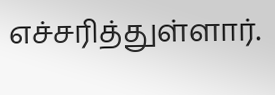எச்சரித்துள்ளார்.